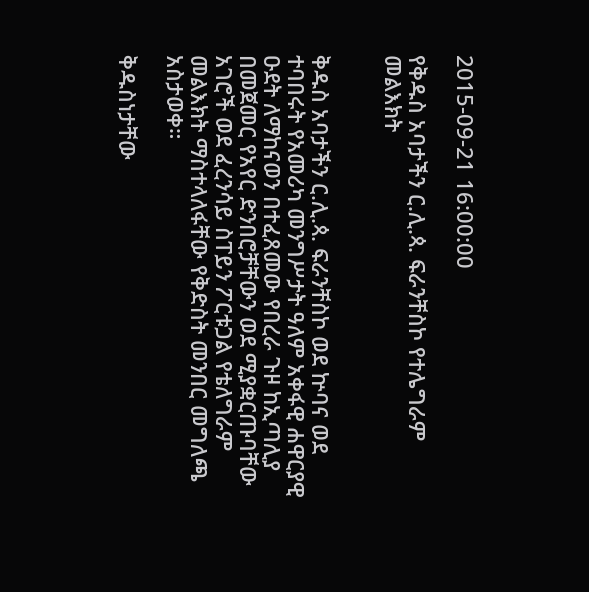2015-09-21 16:00:00

የቅዱስ አባታችን ር.ሊ.ጳ. ፍራንቸስኮ የተሌግራም መልእክት


ቅዱስ አባታችን ር.ሊ.ጳ. ፍራንቸስኮ ወደ ኵባና ወደ ተባበሩት የአመሪካ መንግሥታት ዓለም አቀፋዊ ሐዋርያዊ ዑደት ለማከናወን በተፈጸመው የበረራ ጉዞ ከኢጣሊያ በመጀመር የአየር ድንበሮቻቸውን ወደ ሚያቋርጡባቸው አገሮች ወደ ፈረንሳይ ስፐይን ፖርቱጋል የቴለግራም መልእክት ማስተላለፋቸው የቅድስት መንበር መግለጫ አስታወቀ።

ቅዱስነታቸው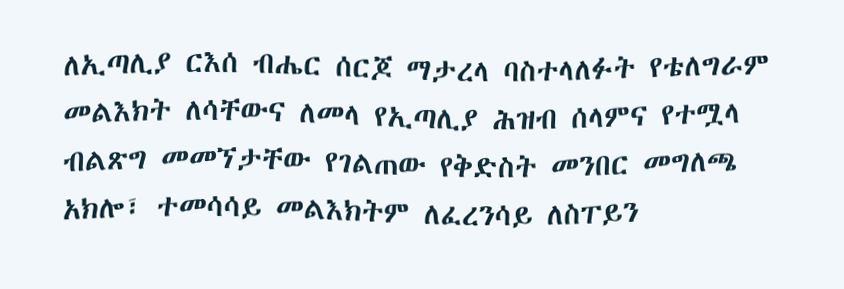ለኢጣሊያ ርእሰ ብሔር ሰርጆ ማታረላ ባስተላለፉት የቴለግራም መልእክት ለሳቸውና ለመላ የኢጣሊያ ሕዝብ ሰላምና የተሟላ ብልጽግ መመኘታቸው የገልጠው የቅድስት መንበር መግለጫ አክሎ፣ ተመሳሳይ መልእክትም ለፈረንሳይ ለስፐይን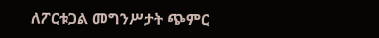ለፖርቱጋል መግንሥታት ጭምር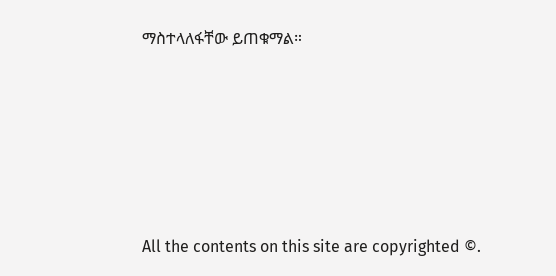ማስተላለፋቸው ይጠቁማል።








All the contents on this site are copyrighted ©.